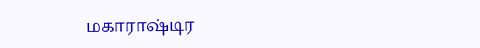மகாராஷ்டிர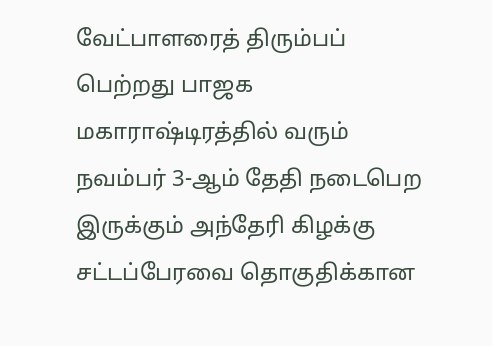வேட்பாளரைத் திரும்பப் பெற்றது பாஜக
மகாராஷ்டிரத்தில் வரும் நவம்பர் 3-ஆம் தேதி நடைபெற இருக்கும் அந்தேரி கிழக்கு சட்டப்பேரவை தொகுதிக்கான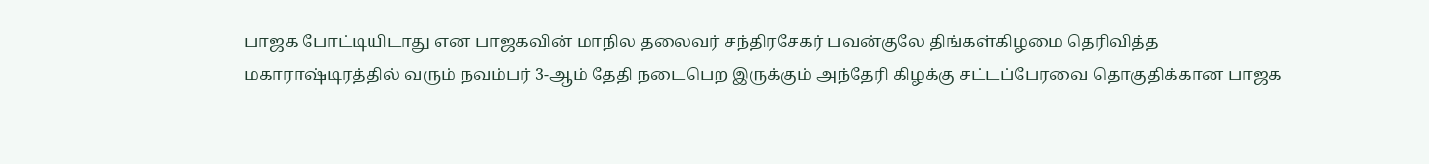பாஜக போட்டியிடாது என பாஜகவின் மாநில தலைவர் சந்திரசேகர் பவன்குலே திங்கள்கிழமை தெரிவித்த
மகாராஷ்டிரத்தில் வரும் நவம்பர் 3-ஆம் தேதி நடைபெற இருக்கும் அந்தேரி கிழக்கு சட்டப்பேரவை தொகுதிக்கான பாஜக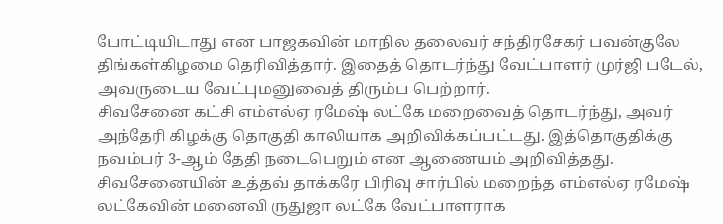போட்டியிடாது என பாஜகவின் மாநில தலைவர் சந்திரசேகர் பவன்குலே திங்கள்கிழமை தெரிவித்தார். இதைத் தொடர்ந்து வேட்பாளர் முர்ஜி படேல், அவருடைய வேட்புமனுவைத் திரும்ப பெற்றார்.
சிவசேனை கட்சி எம்எல்ஏ ரமேஷ் லட்கே மறைவைத் தொடர்ந்து, அவர் அந்தேரி கிழக்கு தொகுதி காலியாக அறிவிக்கப்பட்டது. இத்தொகுதிக்கு நவம்பர் 3-ஆம் தேதி நடைபெறும் என ஆணையம் அறிவித்தது.
சிவசேனையின் உத்தவ் தாக்கரே பிரிவு சார்பில் மறைந்த எம்எல்ஏ ரமேஷ் லட்கேவின் மனைவி ருதுஜா லட்கே வேட்பாளராக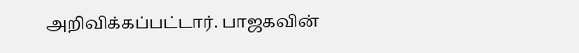அறிவிக்கப்பட்டார். பாஜகவின்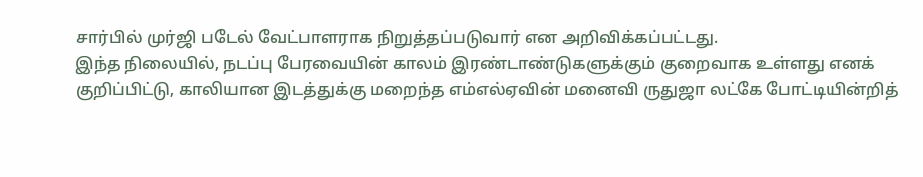சார்பில் முர்ஜி படேல் வேட்பாளராக நிறுத்தப்படுவார் என அறிவிக்கப்பட்டது.
இந்த நிலையில், நடப்பு பேரவையின் காலம் இரண்டாண்டுகளுக்கும் குறைவாக உள்ளது எனக் குறிப்பிட்டு, காலியான இடத்துக்கு மறைந்த எம்எல்ஏவின் மனைவி ருதுஜா லட்கே போட்டியின்றித்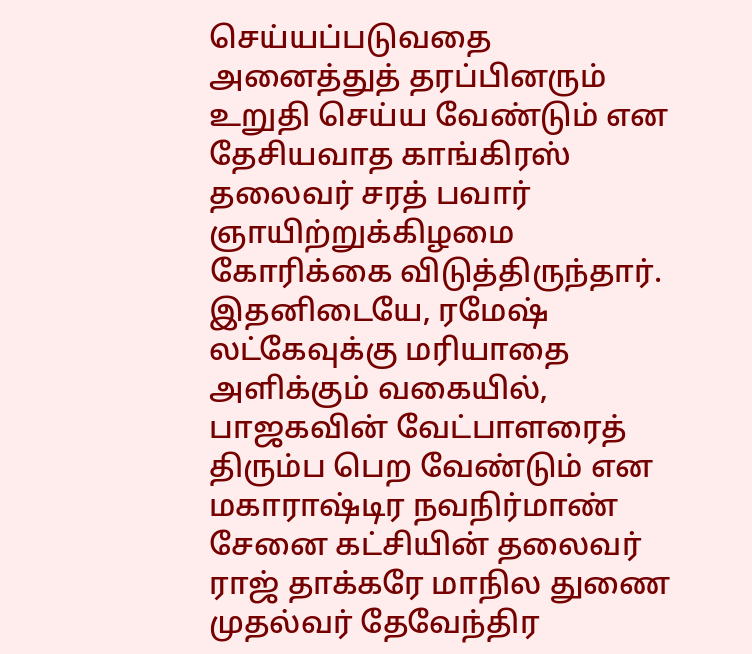செய்யப்படுவதை அனைத்துத் தரப்பினரும் உறுதி செய்ய வேண்டும் என தேசியவாத காங்கிரஸ் தலைவர் சரத் பவார் ஞாயிற்றுக்கிழமை கோரிக்கை விடுத்திருந்தார்.
இதனிடையே, ரமேஷ் லட்கேவுக்கு மரியாதை அளிக்கும் வகையில், பாஜகவின் வேட்பாளரைத் திரும்ப பெற வேண்டும் என மகாராஷ்டிர நவநிர்மாண் சேனை கட்சியின் தலைவர் ராஜ் தாக்கரே மாநில துணை முதல்வர் தேவேந்திர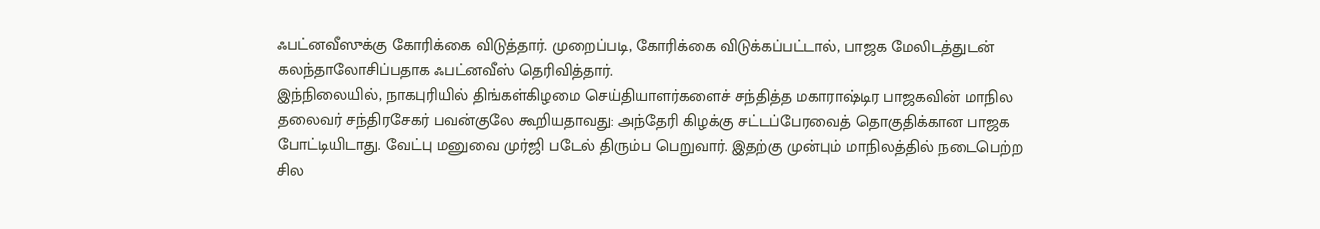ஃபட்னவீஸுக்கு கோரிக்கை விடுத்தார். முறைப்படி, கோரிக்கை விடுக்கப்பட்டால், பாஜக மேலிடத்துடன் கலந்தாலோசிப்பதாக ஃபட்னவீஸ் தெரிவித்தார்.
இந்நிலையில், நாகபுரியில் திங்கள்கிழமை செய்தியாளர்களைச் சந்தித்த மகாராஷ்டிர பாஜகவின் மாநில தலைவர் சந்திரசேகர் பவன்குலே கூறியதாவது: அந்தேரி கிழக்கு சட்டப்பேரவைத் தொகுதிக்கான பாஜக போட்டியிடாது. வேட்பு மனுவை முர்ஜி படேல் திரும்ப பெறுவார். இதற்கு முன்பும் மாநிலத்தில் நடைபெற்ற சில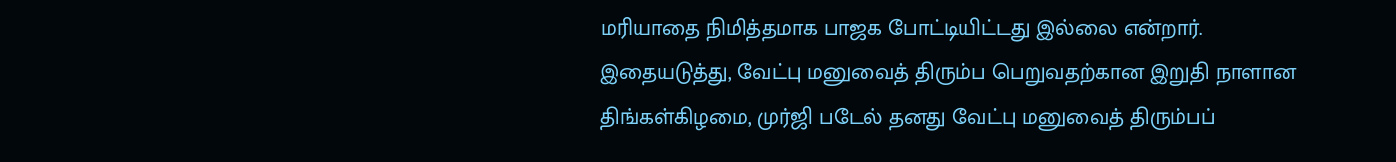மரியாதை நிமித்தமாக பாஜக போட்டியிட்டது இல்லை என்றார்.
இதையடுத்து, வேட்பு மனுவைத் திரும்ப பெறுவதற்கான இறுதி நாளான திங்கள்கிழமை, முர்ஜி படேல் தனது வேட்பு மனுவைத் திரும்பப்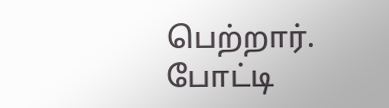பெற்றார்.
போட்டி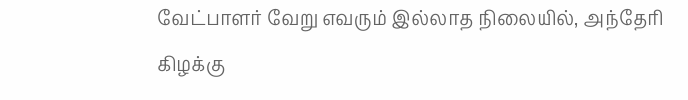வேட்பாளர் வேறு எவரும் இல்லாத நிலையில், அந்தேரி கிழக்கு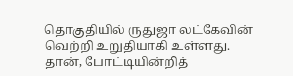தொகுதியில் ருதுஜா லட்கேவின் வெற்றி உறுதியாகி உள்ளது.
தான், போட்டியின்றித்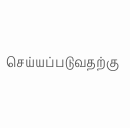செய்யப்படுவதற்கு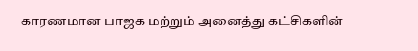காரணமான பாஜக மற்றும் அனைத்து கட்சிகளின்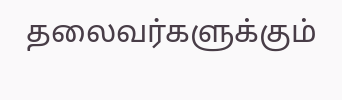தலைவர்களுக்கும்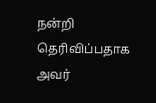நன்றி தெரிவிப்பதாக அவர்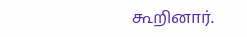கூறினார்.